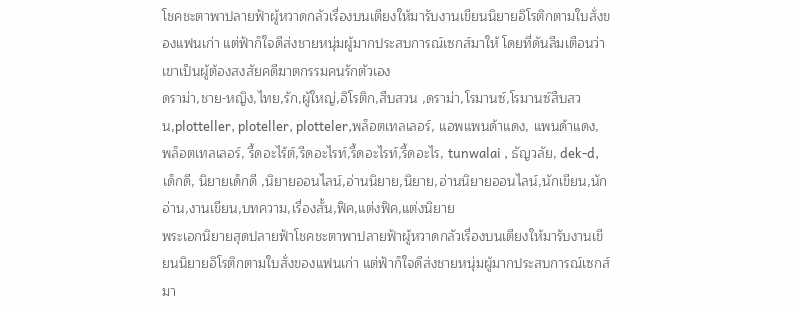โชคชะตาพาปลายฟ้าผู้หวาดกลัวเรื่องบนเตียงให้มารับงานเขียนนิยายอิโรติกตามใบสั่งของแฟนเก่า แต่ฟ้าก็ใจดีส่งชายหนุ่มผู้มากประสบการณ์เซกส์มาให้ โดยที่ดันลืมเตือนว่าเขาเป็นผู้ต้องสงสัยคดีฆาตกรรมคนรักตัวเอง
ดราม่า,ชาย-หญิง,ไทย,รัก,ผู้ใหญ่,อิโรติก,สืบสวน ,ดราม่า,โรมานซ์,โรมานซ์สืบสวน,plotteller, ploteller, plotteler,พล็อตเทลเลอร์, แอพแพนด้าแดง, แพนด้าแดง, พล็อตเทลเลอร์, รี้ดอะไร้ต์,รีดอะไรท์,รี้ดอะไรท์,รี้ดอะไร, tunwalai , ธัญวลัย, dek-d, เด็กดี, นิยายเด็กดี ,นิยายออนไลน์,อ่านนิยาย,นิยาย,อ่านนิยายออนไลน์,นักเขียน,นักอ่าน,งานเขียน,บทความ,เรื่องสั้น,ฟิค,แต่งฟิค,แต่งนิยาย
พระเอกนิยายสุดปลายฟ้าโชคชะตาพาปลายฟ้าผู้หวาดกลัวเรื่องบนเตียงให้มารับงานเขียนนิยายอิโรติกตามใบสั่งของแฟนเก่า แต่ฟ้าก็ใจดีส่งชายหนุ่มผู้มากประสบการณ์เซกส์มา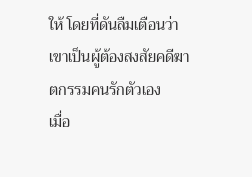ให้ โดยที่ดันลืมเตือนว่าเขาเป็นผู้ต้องสงสัยคดีฆาตกรรมคนรักตัวเอง
เมื่อ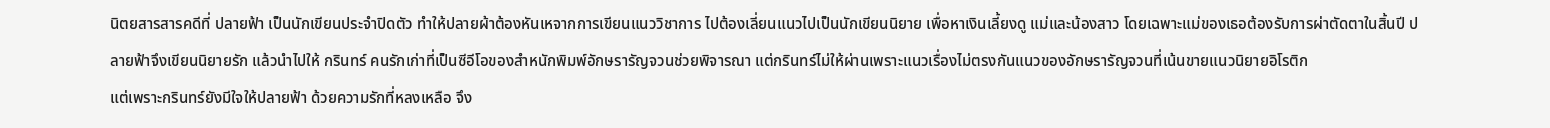นิตยสารสารคดีที่ ปลายฟ้า เป็นนักเขียนประจำปิดตัว ทำให้ปลายผ้าต้องหันเหจากการเขียนแนววิชาการ ไปต้องเลี่ยนแนวไปเป็นนักเขียนนิยาย เพื่อหาเงินเลี้ยงดู แม่และน้องสาว โดยเฉพาะแม่ของเธอต้องรับการผ่าตัดตาในสิ้นปี ปลายฟ้าจึงเขียนนิยายรัก แล้วนำไปให้ กรินทร์ คนรักเก่าที่เป็นซีอีโอของสำหนักพิมพ์อักษรารัญจวนช่วยพิจารณา แต่กรินทร์ไม่ให้ผ่านเพราะแนวเรื่องไม่ตรงกันแนวของอักษรารัญจวนที่เน้นขายแนวนิยายอิโรติก
แต่เพราะกรินทร์ยังมีใจให้ปลายฟ้า ด้วยความรักที่หลงเหลือ จึง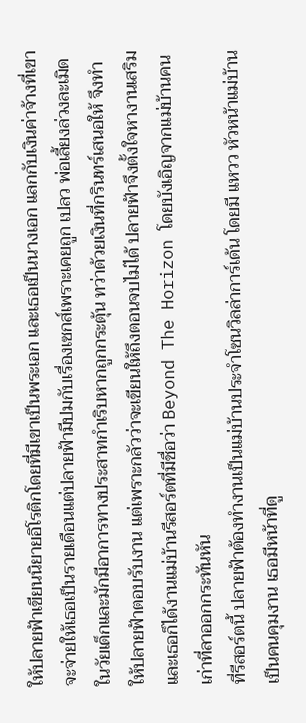ให้ปลายฟ้าเขียนนิยายอิโรติกโดยที่มีเขาเป็นพระเอก และเธอเป็นนางเอก แลกกับเงินค่าจ้างที่เขาจะจ่ายให้เธอเป็นรายเดือนแต่ปลายฟ้ามีปมกับเรื่องเซกส์เพราะเคยถูก เปลว พ่อเลี้ยงล่วงละเมิดในวัยเด็กและมักมีอาการทางประสาทกำเริบหากถูกกระตุ้น ทว่าด้วยเงินที่กรินทร์เสนอให้ จึงทำให้ปลายฟ้าตอบรับงาน แต่เพราะกลัวว่าจะเขียนให้ถึงตอนจบไม่ได้ ปลายฟ้าจึงตั้งใจหางานเสริม และเธอก็ได้งานแม่บ้านรีสอร์ตที่มีชื่อว่า Beyond The Horizon โดยบังเอิญจากแม่บ้านคนเก่าที่ลาออกกระทันหัน
ที่รีสอร์ตนี้ ปลายฟ้าต้องทำงานเป็นแม่บ้านประจำโซนวิลล่าการ์เด้น โดยมี แหวว หัวหน้าแม่บ้านเป็นคนคุมงาน เธอมีหน้าที่ดู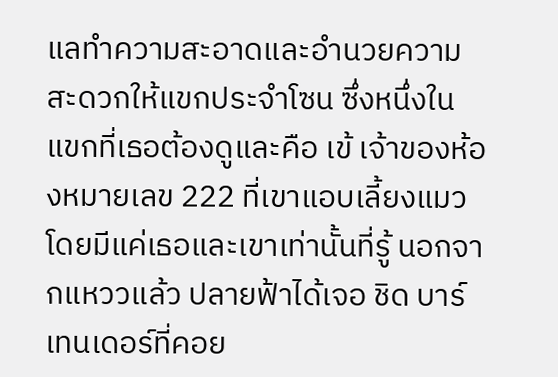แลทำความสะอาดและอำนวยความสะดวกให้แขกประจำโซน ซึ่งหนึ่งในแขกที่เธอต้องดูและคือ เข้ เจ้าของห้องหมายเลข 222 ที่เขาแอบเลี้ยงแมวโดยมีแค่เธอและเขาเท่านั้นที่รู้ นอกจากแหววแล้ว ปลายฟ้าได้เจอ ชิด บาร์เทนเดอร์ที่คอย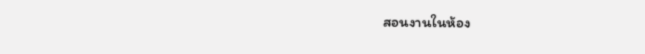สอนงานในห้อง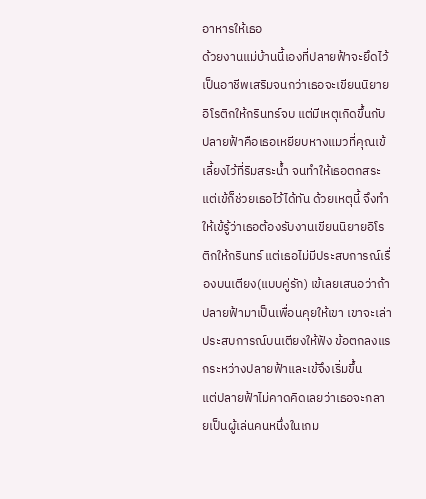อาหารให้เธอ
ด้วยงานแม่บ้านนี้เองที่ปลายฟ้าจะยึดไว้เป็นอาชีพเสริมจนกว่าเธอจะเขียนนิยายอิโรติกให้กรินทร์จบ แต่มีเหตุเกิดขึ้นกับปลายฟ้าคือเธอเหยียบหางแมวที่คุณเข้เลี้ยงไว้ที่ริมสระน้ำ จนทำให้เธอตกสระ แต่เข้ก็ช่วยเธอไว้ได้ทัน ด้วยเหตุนี้ จึงทำให้เข้รู้ว่าเธอต้องรับงานเขียนนิยายอิโรติกให้กรินทร์ แต่เธอไม่มีประสบการณ์เรื่องบนเตียง(แบบคู่รัก) เข้เลยเสนอว่าถ้าปลายฟ้ามาเป็นเพื่อนคุยให้เขา เขาจะเล่าประสบการณ์บนเตียงให้ฟัง ข้อตกลงแรกระหว่างปลายฟ้าและเข้จึงเริ่มขึ้น
แต่ปลายฟ้าไม่คาดคิดเลยว่าเธอจะกลายเป็นผู้เล่นคนหนึ่งในเกม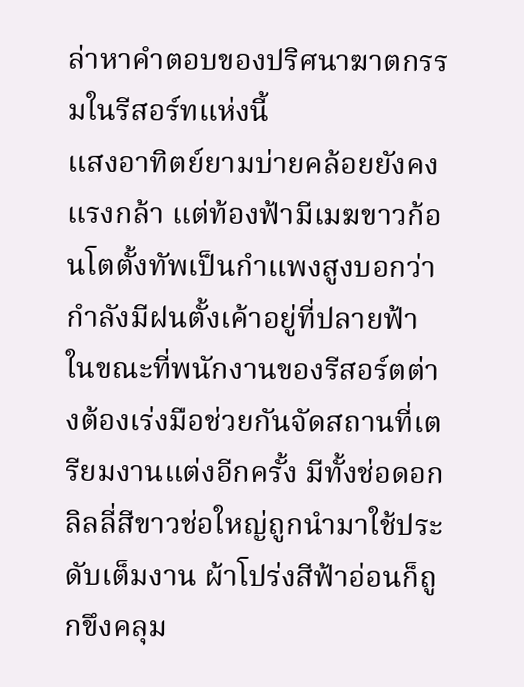ล่าหาคำตอบของปริศนาฆาตกรรมในรีสอร์ทแห่งนี้
แสงอาทิตย์ยามบ่ายคล้อยยังคงแรงกล้า แต่ท้องฟ้ามีเมฆขาวก้อนโตตั้งทัพเป็นกำแพงสูงบอกว่ากำลังมีฝนตั้งเค้าอยู่ที่ปลายฟ้า ในขณะที่พนักงานของรีสอร์ตต่างต้องเร่งมือช่วยกันจัดสถานที่เตรียมงานแต่งอีกครั้ง มีทั้งช่อดอกลิลลี่สีขาวช่อใหญ่ถูกนำมาใช้ประดับเต็มงาน ผ้าโปร่งสีฟ้าอ่อนก็ถูกขึงคลุม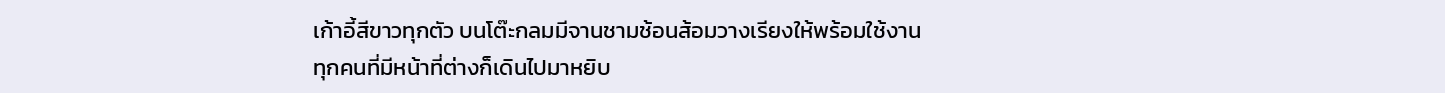เก้าอี้สีขาวทุกตัว บนโต๊ะกลมมีจานชามช้อนส้อมวางเรียงให้พร้อมใช้งาน
ทุกคนที่มีหน้าที่ต่างก็เดินไปมาหยิบ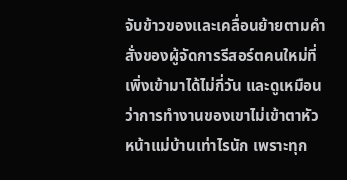จับข้าวของและเคลื่อนย้ายตามคำสั่งของผู้จัดการรีสอร์ตคนใหม่ที่เพิ่งเข้ามาได้ไม่กี่วัน และดูเหมือนว่าการทำงานของเขาไม่เข้าตาหัวหน้าแม่บ้านเท่าไรนัก เพราะทุก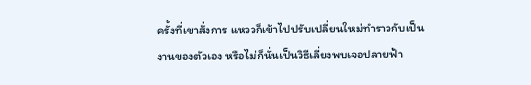ครั้งที่เขาสั่งการ แหววก็เข้าไปปรับเปลี่ยนใหม่ทำราวกับเป็นงานของตัวเอง หรือไม่ก็นั่นเป็นวิธีเลี่ยงพบเจอปลายฟ้า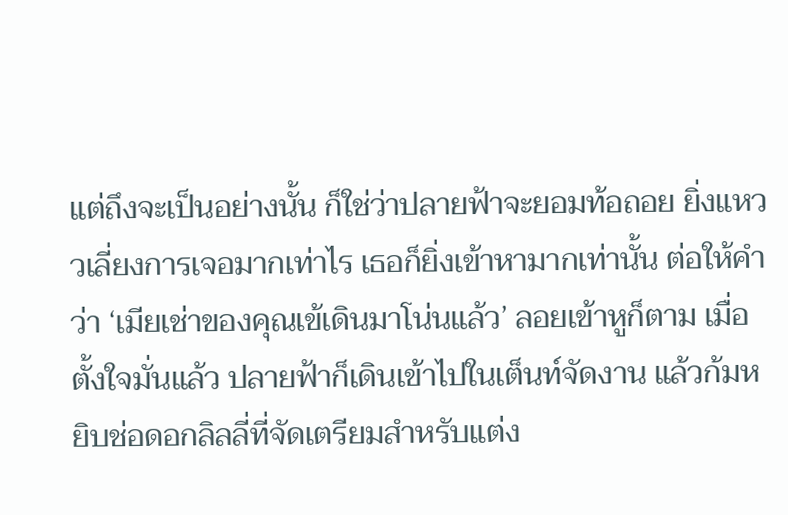แต่ถึงจะเป็นอย่างนั้น ก็ใช่ว่าปลายฟ้าจะยอมท้อถอย ยิ่งแหววเลี่ยงการเจอมากเท่าไร เธอก็ยิ่งเข้าหามากเท่านั้น ต่อให้คำว่า ‘เมียเช่าของคุณเข้เดินมาโน่นแล้ว’ ลอยเข้าหูก็ตาม เมื่อตั้งใจมั่นแล้ว ปลายฟ้าก็เดินเข้าไปในเต็นท์จัดงาน แล้วก้มหยิบช่อดอกลิลลี่ที่จัดเตรียมสำหรับแต่ง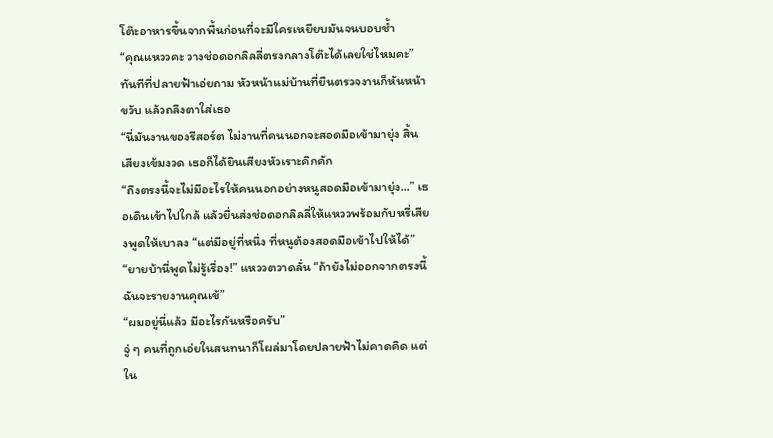โต๊ะอาหารขึ้นจากพื้นก่อนที่จะมีใครเหยียบมันจนบอบช้ำ
“คุณแหววคะ วางช่อดอกลิลลี่ตรงกลางโต๊ะได้เลยใช่ไหมคะ”
ทันทีที่ปลายฟ้าเอ่ยถาม หัวหน้าแม่บ้านที่ยืนตรวจงานก็หันหน้าขวับ แล้วถลึงตาใส่เธอ
“นี่มันงานของรีสอร์ต ไม่งานที่คนนอกจะสอดมือเข้ามายุ่ง สิ้นเสียงเข้มงวด เธอก็ได้ยินเสียงหัวเราะคิกคัก
“ถึงตรงนี้จะไม่มีอะไรให้คนนอกอย่างหนูสอดมือเข้ามายุ่ง...” เธอเดินเข้าไปใกล้ แล้วยื่นส่งช่อดอกลิลลี่ให้แหววพร้อมกับหรี่เสียงพูดให้เบาลง “แต่มีอยู่ที่หนึ่ง ที่หนูต้องสอดมือเข้าไปให้ได้”
“ยายบ้านี่พูดไม่รู้เรื่อง!” แหววตวาดลั่น “ถ้ายังไม่ออกจากตรงนี้ ฉันจะรายงานคุณเข้”
“ผมอยู่นี่แล้ว มีอะไรกันหรือครับ”
จู่ ๆ คนที่ถูกเอ่ยในสนทนาก็โผล่มาโดยปลายฟ้าไม่คาดคิด แต่ใน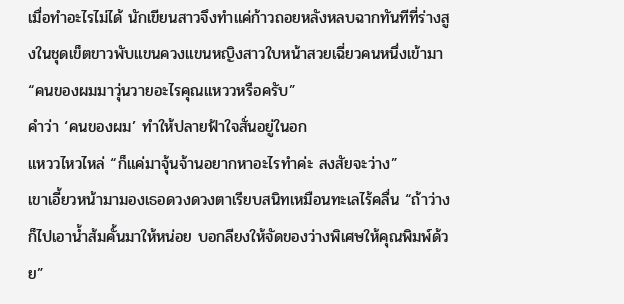เมื่อทำอะไรไม่ได้ นักเขียนสาวจึงทำแค่ก้าวถอยหลังหลบฉากทันทีที่ร่างสูงในชุดเข็ตขาวพับแขนควงแขนหญิงสาวใบหน้าสวยเฉี่ยวคนหนึ่งเข้ามา
“คนของผมมาวุ่นวายอะไรคุณแหววหรือครับ”
คำว่า ‘คนของผม’ ทำให้ปลายฟ้าใจสั่นอยู่ในอก
แหววไหวไหล่ “ก็แค่มาจุ้นจ้านอยากหาอะไรทำค่ะ สงสัยจะว่าง”
เขาเอี้ยวหน้ามามองเธอดวงดวงตาเรียบสนิทเหมือนทะเลไร้คลื่น “ถ้าว่างก็ไปเอาน้ำส้มคั้นมาให้หน่อย บอกลียงให้จัดของว่างพิเศษให้คุณพิมพ์ด้วย”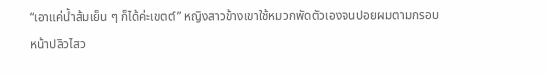“เอาแค่น้ำส้มเย็น ๆ ก็ได้ค่ะเขตต์” หญิงสาวข้างเขาใช้หมวกพัดตัวเองจนปอยผมตามกรอบหน้าปลิวไสว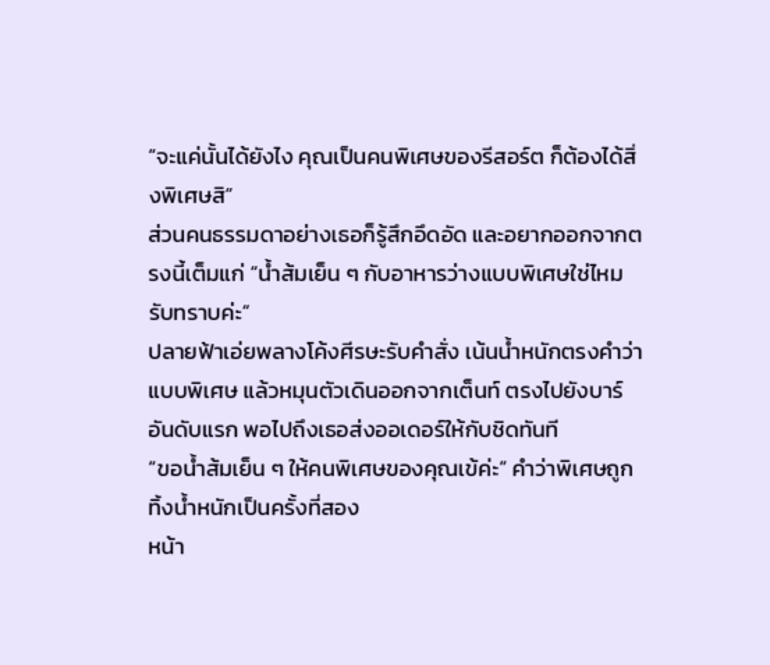“จะแค่นั้นได้ยังไง คุณเป็นคนพิเศษของรีสอร์ต ก็ต้องได้สิ่งพิเศษสิ”
ส่วนคนธรรมดาอย่างเธอก็รู้สึกอึดอัด และอยากออกจากตรงนี้เต็มแก่ “น้ำส้มเย็น ๆ กับอาหารว่างแบบพิเศษใช่ไหม รับทราบค่ะ”
ปลายฟ้าเอ่ยพลางโค้งศีรษะรับคำสั่ง เน้นน้ำหนักตรงคำว่าแบบพิเศษ แล้วหมุนตัวเดินออกจากเต็นท์ ตรงไปยังบาร์อันดับแรก พอไปถึงเธอส่งออเดอร์ให้กับชิดทันที
“ขอน้ำส้มเย็น ๆ ให้คนพิเศษของคุณเข้ค่ะ” คำว่าพิเศษถูกทิ้งน้ำหนักเป็นครั้งที่สอง
หน้า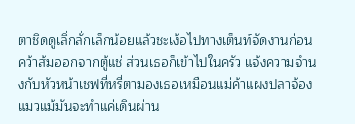ตาชิดดูเลิ่กลั่กเล็กน้อยแล้วชะเง้อไปทางเต็นท์จัดงานก่อนคว้าส้มออกจากตู้แช่ ส่วนเธอก็เข้าไปในครัว แจ้งความจำนงกับหัวหน้าเชฟที่หรี่ตามองเธอเหมือนแม่ค้าแผงปลาจ้องแมวแม้มันจะทำแค่เดินผ่าน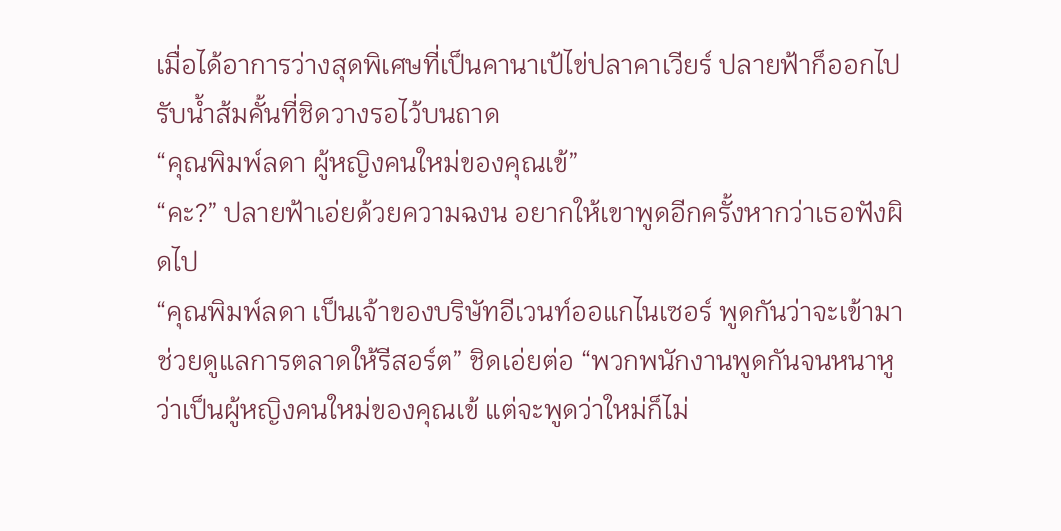เมื่อได้อาการว่างสุดพิเศษที่เป็นคานาเป้ไข่ปลาคาเวียร์ ปลายฟ้าก็ออกไปรับน้ำส้มคั้นที่ชิดวางรอไว้บนถาด
“คุณพิมพ์ลดา ผู้หญิงคนใหม่ของคุณเข้”
“คะ?” ปลายฟ้าเอ่ยด้วยความฉงน อยากให้เขาพูดอีกครั้งหากว่าเธอฟังผิดไป
“คุณพิมพ์ลดา เป็นเจ้าของบริษัทอีเวนท์ออแกไนเซอร์ พูดกันว่าจะเข้ามาช่วยดูแลการตลาดให้รีสอร์ต” ชิดเอ่ยต่อ “พวกพนักงานพูดกันจนหนาหูว่าเป็นผู้หญิงคนใหม่ของคุณเข้ แต่จะพูดว่าใหม่ก็ไม่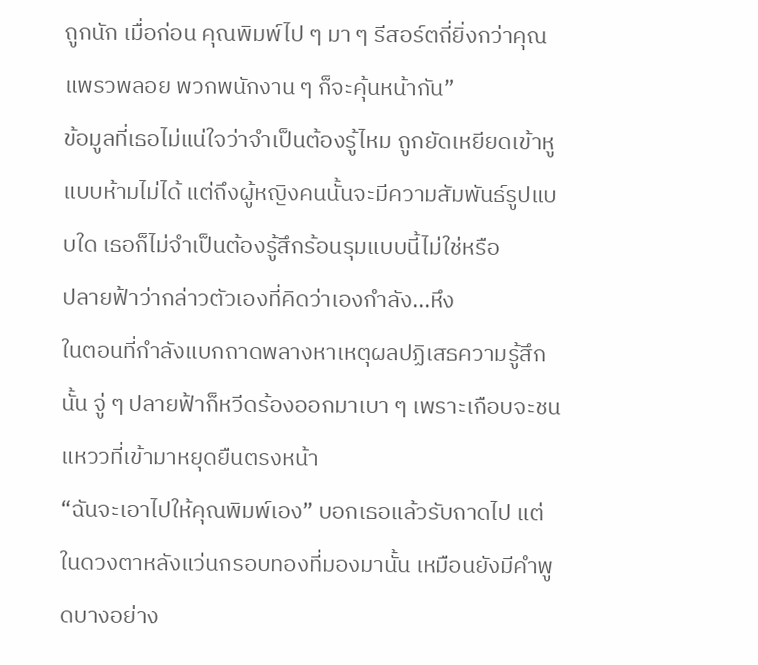ถูกนัก เมื่อก่อน คุณพิมพ์ไป ๆ มา ๆ รีสอร์ตถี่ยิ่งกว่าคุณแพรวพลอย พวกพนักงาน ๆ ก็จะคุ้นหน้ากัน”
ข้อมูลที่เธอไม่แน่ใจว่าจำเป็นต้องรู้ไหม ถูกยัดเหยียดเข้าหูแบบห้ามไม่ได้ แต่ถึงผู้หญิงคนนั้นจะมีความสัมพันธ์รูปแบบใด เธอก็ไม่จำเป็นต้องรู้สึกร้อนรุมแบบนี้ไม่ใช่หรือ
ปลายฟ้าว่ากล่าวตัวเองที่คิดว่าเองกำลัง...หึง
ในตอนที่กำลังแบกถาดพลางหาเหตุผลปฏิเสธความรู้สึกนั้น จู่ ๆ ปลายฟ้าก็หวีดร้องออกมาเบา ๆ เพราะเกือบจะชนแหววที่เข้ามาหยุดยืนตรงหน้า
“ฉันจะเอาไปให้คุณพิมพ์เอง” บอกเธอแล้วรับถาดไป แต่ในดวงตาหลังแว่นกรอบทองที่มองมานั้น เหมือนยังมีคำพูดบางอย่าง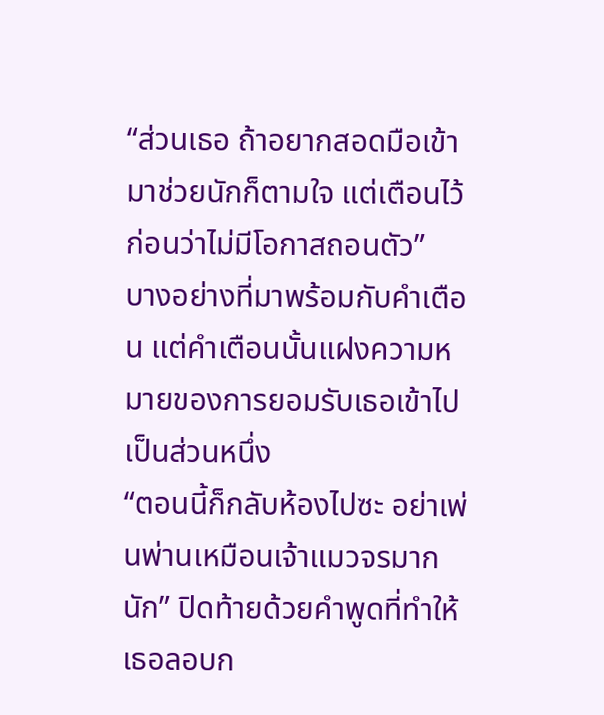“ส่วนเธอ ถ้าอยากสอดมือเข้ามาช่วยนักก็ตามใจ แต่เตือนไว้ก่อนว่าไม่มีโอกาสถอนตัว”
บางอย่างที่มาพร้อมกับคำเตือน แต่คำเตือนนั้นแฝงความหมายของการยอมรับเธอเข้าไปเป็นส่วนหนึ่ง
“ตอนนี้ก็กลับห้องไปซะ อย่าเพ่นพ่านเหมือนเจ้าแมวจรมากนัก” ปิดท้ายด้วยคำพูดที่ทำให้เธอลอบก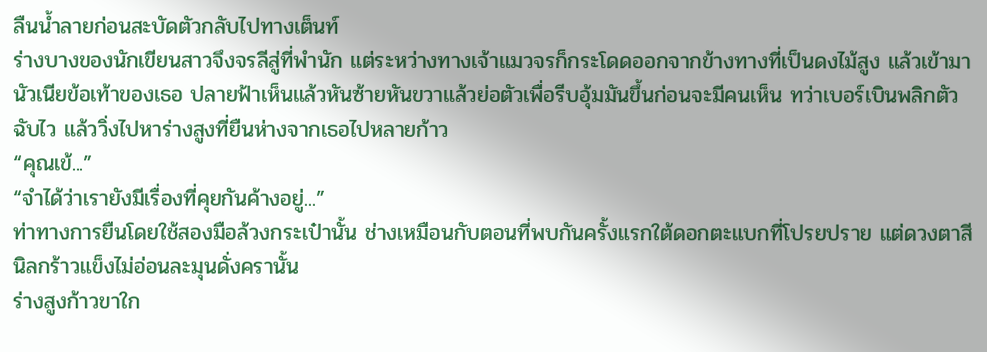ลืนน้ำลายก่อนสะบัดตัวกลับไปทางเต็นท์
ร่างบางของนักเขียนสาวจึงจรลีสู่ที่พำนัก แต่ระหว่างทางเจ้าแมวจรก็กระโดดออกจากข้างทางที่เป็นดงไม้สูง แล้วเข้ามานัวเนียข้อเท้าของเธอ ปลายฟ้าเห็นแล้วหันซ้ายหันขวาแล้วย่อตัวเพื่อรีบอุ้มมันขึ้นก่อนจะมีคนเห็น ทว่าเบอร์เบินพลิกตัวฉับไว แล้ววิ่งไปหาร่างสูงที่ยืนห่างจากเธอไปหลายก้าว
“คุณเข้...”
“จำได้ว่าเรายังมีเรื่องที่คุยกันค้างอยู่...”
ท่าทางการยืนโดยใช้สองมือล้วงกระเป๋านั้น ช่างเหมือนกับตอนที่พบกันครั้งแรกใต้ดอกตะแบกที่โปรยปราย แต่ดวงตาสีนิลกร้าวแข็งไม่อ่อนละมุนดั่งครานั้น
ร่างสูงก้าวขาใก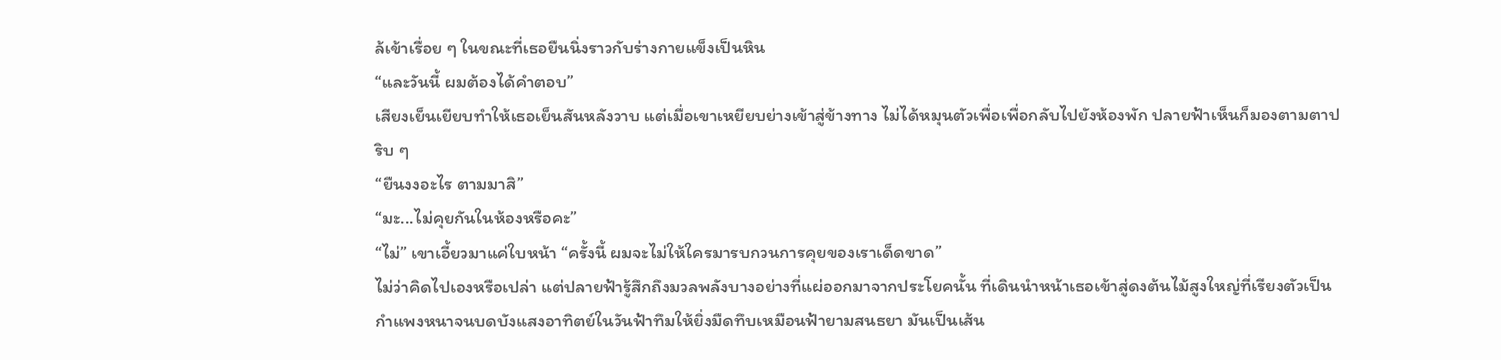ล้เข้าเรื่อย ๆ ในขณะที่เธอยืนนิ่งราวกับร่างกายแข็งเป็นหิน
“และวันนี้ ผมต้องได้คำตอบ”
เสียงเย็นเยียบทำให้เธอเย็นสันหลังวาบ แต่เมื่อเขาเหยียบย่างเข้าสู่ข้างทาง ไม่ได้หมุนตัวเพื่อเพื่อกลับไปยังห้องพัก ปลายฟ้าเห็นก็มองตามตาปริบ ๆ
“ยืนงงอะไร ตามมาสิ”
“มะ...ไม่คุยกันในห้องหรือคะ”
“ไม่” เขาเอี้ยวมาแค่ใบหน้า “ครั้งนี้ ผมจะไม่ให้ใครมารบกวนการคุยของเราเด็ดขาด”
ไม่ว่าคิดไปเองหรือเปล่า แต่ปลายฟ้ารู้สึกถึงมวลพลังบางอย่างที่แผ่ออกมาจากประโยคนั้น ที่เดินนำหน้าเธอเข้าสู่ดงต้นไม้สูงใหญ่ที่เรียงตัวเป็นกำแพงหนาจนบดบังแสงอาทิตย์ในวันฟ้าทึมให้ยิ่งมืดทึบเหมือนฟ้ายามสนธยา มันเป็นเส้น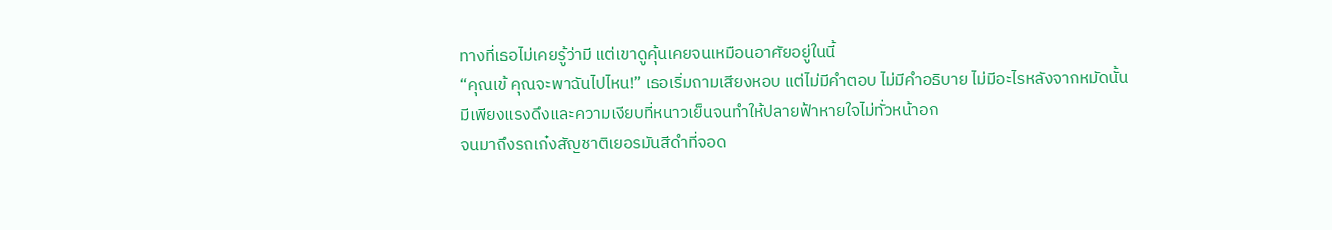ทางที่เธอไม่เคยรู้ว่ามี แต่เขาดูคุ้นเคยจนเหมือนอาศัยอยู่ในนี้
“คุณเข้ คุณจะพาฉันไปไหน!” เธอเริ่มถามเสียงหอบ แต่ไม่มีคำตอบ ไม่มีคำอธิบาย ไม่มีอะไรหลังจากหมัดนั้น มีเพียงแรงดึงและความเงียบที่หนาวเย็นจนทำให้ปลายฟ้าหายใจไม่ทั่วหน้าอก
จนมาถึงรถเก๋งสัญชาติเยอรมันสีดำที่จอด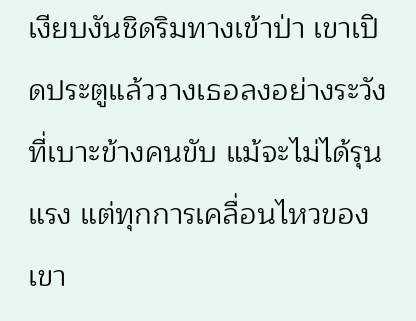เงียบงันชิดริมทางเข้าป่า เขาเปิดประตูแล้ววางเธอลงอย่างระวังที่เบาะข้างคนขับ แม้จะไม่ได้รุนแรง แต่ทุกการเคลื่อนไหวของเขา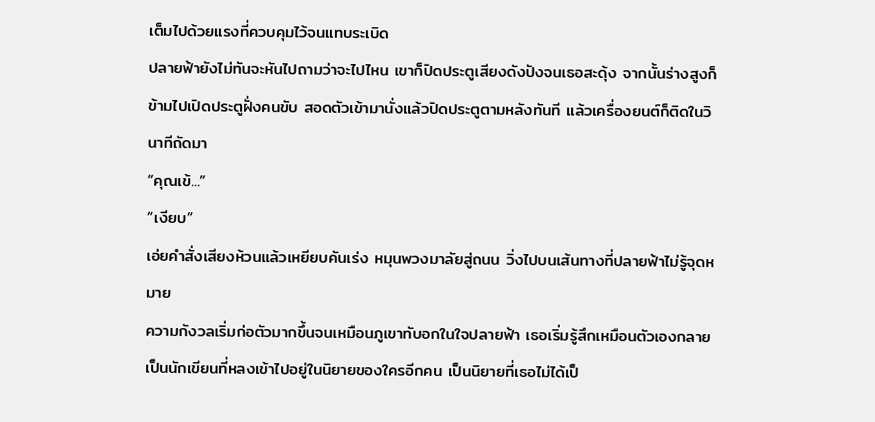เต็มไปด้วยแรงที่ควบคุมไว้จนแทบระเบิด
ปลายฟ้ายังไม่ทันจะหันไปถามว่าจะไปไหน เขาก็ปิดประตูเสียงดังปังจนเธอสะดุ้ง จากนั้นร่างสูงก็ข้ามไปเปิดประตูฝั่งคนขับ สอดตัวเข้ามานั่งแล้วปิดประตูตามหลังทันที แล้วเครื่องยนต์ก็ติดในวินาทีถัดมา
“คุณเข้...”
“เงียบ”
เอ่ยคำสั่งเสียงห้วนแล้วเหยียบคันเร่ง หมุนพวงมาลัยสู่ถนน วิ่งไปบนเส้นทางที่ปลายฟ้าไม่รู้จุดหมาย
ความกังวลเริ่มก่อตัวมากขึ้นจนเหมือนภูเขาทับอกในใจปลายฟ้า เธอเริ่มรู้สึกเหมือนตัวเองกลายเป็นนักเขียนที่หลงเข้าไปอยู่ในนิยายของใครอีกคน เป็นนิยายที่เธอไม่ได้เป็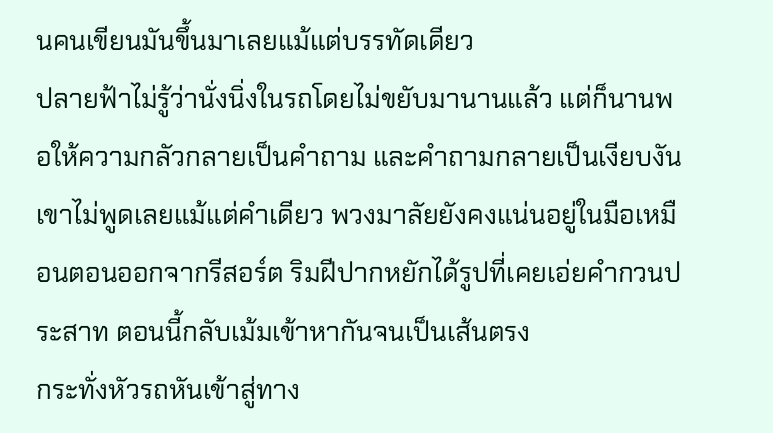นคนเขียนมันขึ้นมาเลยแม้แต่บรรทัดเดียว
ปลายฟ้าไม่รู้ว่านั่งนิ่งในรถโดยไม่ขยับมานานแล้ว แต่ก็นานพอให้ความกลัวกลายเป็นคำถาม และคำถามกลายเป็นเงียบงัน เขาไม่พูดเลยแม้แต่คำเดียว พวงมาลัยยังคงแน่นอยู่ในมือเหมือนตอนออกจากรีสอร์ต ริมฝีปากหยักได้รูปที่เคยเอ่ยคำกวนประสาท ตอนนี้กลับเม้มเข้าหากันจนเป็นเส้นตรง
กระทั่งหัวรถหันเข้าสู่ทาง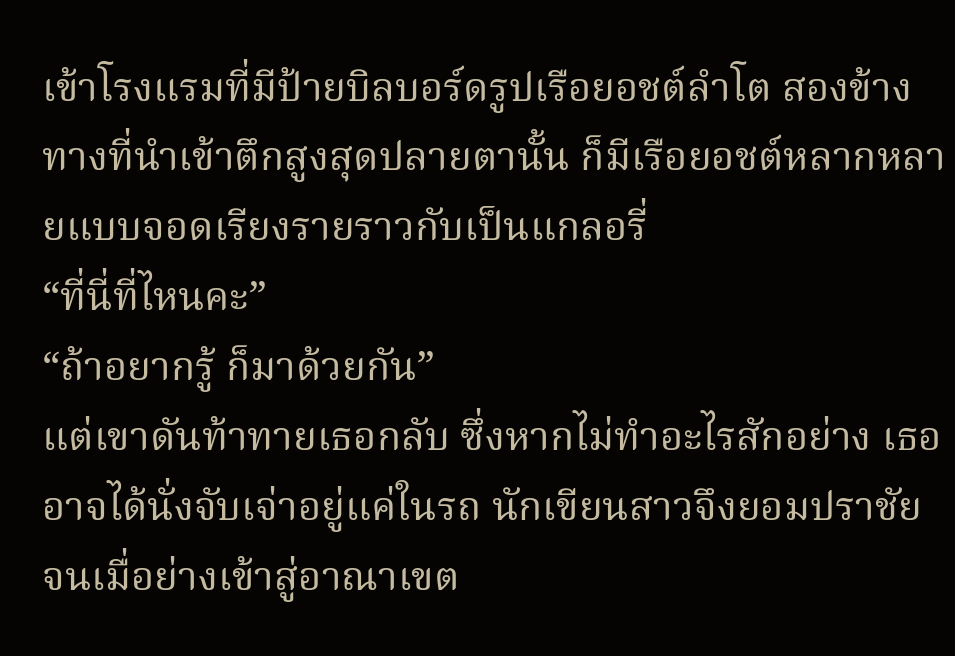เข้าโรงแรมที่มีป้ายบิลบอร์ดรูปเรือยอชต์ลำโต สองข้างทางที่นำเข้าตึกสูงสุดปลายตานั้น ก็มีเรือยอชต์หลากหลายแบบจอดเรียงรายราวกับเป็นแกลอรี่
“ที่นี่ที่ไหนคะ”
“ถ้าอยากรู้ ก็มาด้วยกัน”
แต่เขาดันท้าทายเธอกลับ ซึ่งหากไม่ทำอะไรสักอย่าง เธออาจได้นั่งจับเจ่าอยู่แค่ในรถ นักเขียนสาวจึงยอมปราชัย
จนเมื่อย่างเข้าสู่อาณาเขต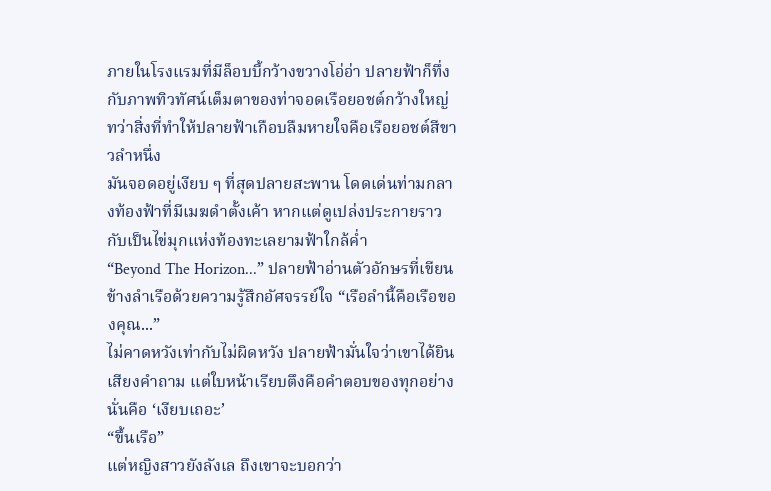ภายในโรงแรมที่มีล็อบบี้กว้างขวางโอ่อ่า ปลายฟ้าก็ทึ่งกับภาพทิวทัศน์เต็มตาของท่าจอดเรือยอชต์กว้างใหญ่ ทว่าสิ่งที่ทำให้ปลายฟ้าเกือบลืมหายใจคือเรือยอชต์สีขาวลำหนึ่ง
มันจอดอยู่เงียบ ๆ ที่สุดปลายสะพาน โดดเด่นท่ามกลางท้องฟ้าที่มีเมฆดำตั้งเค้า หากแต่ดูเปล่งประกายราวกับเป็นไข่มุกแห่งท้องทะเลยามฟ้าใกล้ค่ำ
“Beyond The Horizon...” ปลายฟ้าอ่านตัวอักษรที่เขียนข้างลำเรือด้วยความรู้สึกอัศจรรย์ใจ “เรือลำนี้คือเรือของคุณ...”
ไม่คาดหวังเท่ากับไม่ผิดหวัง ปลายฟ้ามั่นใจว่าเขาได้ยินเสียงคำถาม แต่ใบหน้าเรียบตึงคือคำตอบของทุกอย่าง นั่นคือ ‘เงียบเถอะ’
“ขึ้นเรือ”
แต่หญิงสาวยังลังเล ถึงเขาจะบอกว่า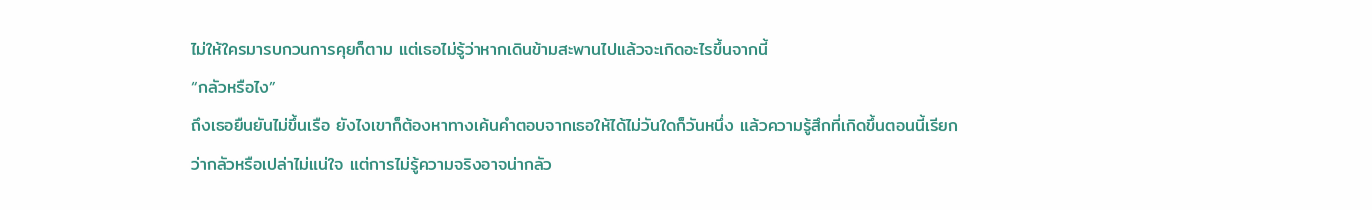ไม่ให้ใครมารบกวนการคุยก็ตาม แต่เธอไม่รู้ว่าหากเดินข้ามสะพานไปแล้วจะเกิดอะไรขึ้นจากนี้
“กลัวหรือไง”
ถึงเธอยืนยันไม่ขึ้นเรือ ยังไงเขาก็ต้องหาทางเค้นคำตอบจากเธอให้ได้ไม่วันใดก็วันหนึ่ง แล้วความรู้สึกที่เกิดขึ้นตอนนี้เรียกว่ากลัวหรือเปล่าไม่แน่ใจ แต่การไม่รู้ความจริงอาจน่ากลัว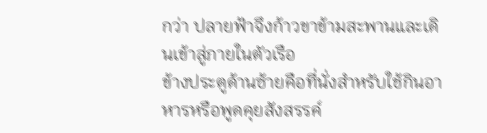กว่า ปลายฟ้าจึงก้าวขาข้ามสะพานและเดินเข้าสู่ภายในตัวเรือ
ข้างประตูด้านซ้ายคือที่นั่งสำหรับใช้กินอาหารหรือพูดคุยสังสรรค์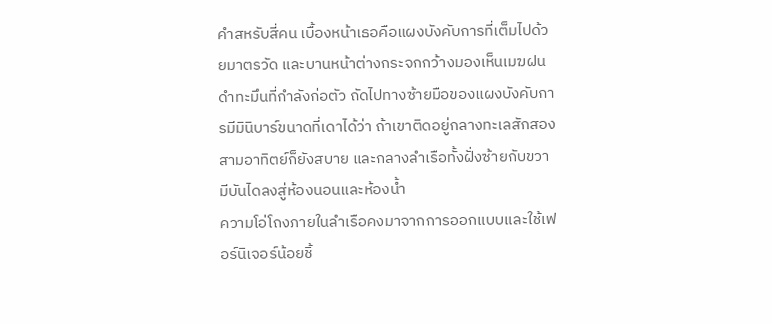คำสหรับสี่คน เบื้องหน้าเธอคือแผงบังคับการที่เต็มไปด้วยมาตรวัด และบานหน้าต่างกระจกกว้างมองเห็นเมฆฝนดำทะมึนที่กำลังก่อตัว ถัดไปทางซ้ายมือของแผงบังคับการมีมินิบาร์ขนาดที่เดาได้ว่า ถ้าเขาติดอยู่กลางทะเลสักสองสามอาทิตย์ก็ยังสบาย และกลางลำเรือทั้งฝั่งซ้ายกับขวามีบันไดลงสู่ห้องนอนและห้องน้ำ
ความโอ่โถงภายในลำเรือคงมาจากการออกแบบและใช้เฟอร์นิเจอร์น้อยชิ้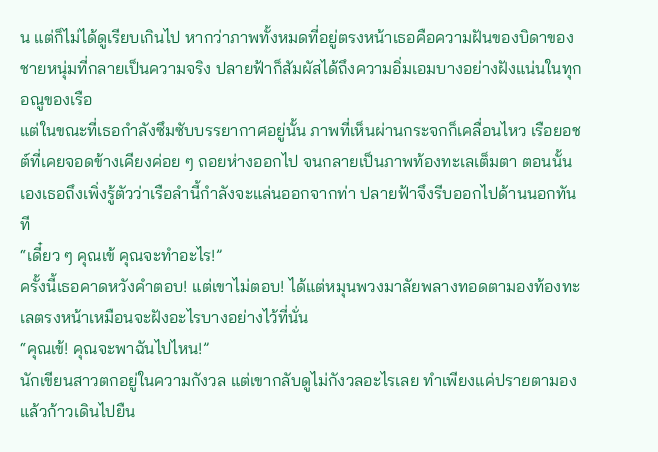น แต่ก็ไม่ได้ดูเรียบเกินไป หากว่าภาพทั้งหมดที่อยู่ตรงหน้าเธอคือความฝันของบิดาของชายหนุ่มที่กลายเป็นความจริง ปลายฟ้าก็สัมผัสได้ถึงความอิ่มเอมบางอย่างฝังแน่นในทุกอณูของเรือ
แต่ในขณะที่เธอกำลังซึมซับบรรยากาศอยู่นั้น ภาพที่เห็นผ่านกระจกก็เคลื่อนไหว เรือยอชต์ที่เคยจอดข้างเคียงค่อย ๆ ถอยห่างออกไป จนกลายเป็นภาพท้องทะเลเต็มตา ตอนนั้นเองเธอถึงเพิ่งรู้ตัวว่าเรือลำนี้กำลังจะแล่นออกจากท่า ปลายฟ้าจึงรีบออกไปด้านนอกทันที
“เดี๋ยว ๆ คุณเข้ คุณจะทำอะไร!”
ครั้งนี้เธอคาดหวังคำตอบ! แต่เขาไม่ตอบ! ได้แต่หมุนพวงมาลัยพลางทอดตามองท้องทะเลตรงหน้าเหมือนจะฝังอะไรบางอย่างไว้ที่นั่น
“คุณเข้! คุณจะพาฉันไปไหน!”
นักเขียนสาวตกอยู่ในความกังวล แต่เขากลับดูไม่กังวลอะไรเลย ทำเพียงแค่ปรายตามองแล้วก้าวเดินไปยืน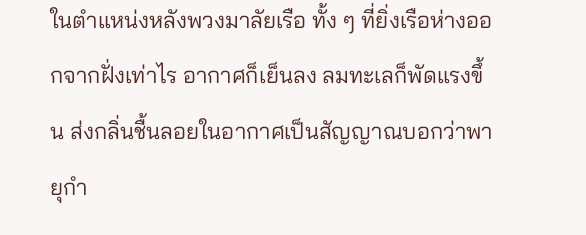ในตำแหน่งหลังพวงมาลัยเรือ ทั้ง ๆ ที่ยิ่งเรือห่างออกจากฝั่งเท่าไร อากาศก็เย็นลง ลมทะเลก็พัดแรงขึ้น ส่งกลิ่นชื้นลอยในอากาศเป็นสัญญาณบอกว่าพายุกำ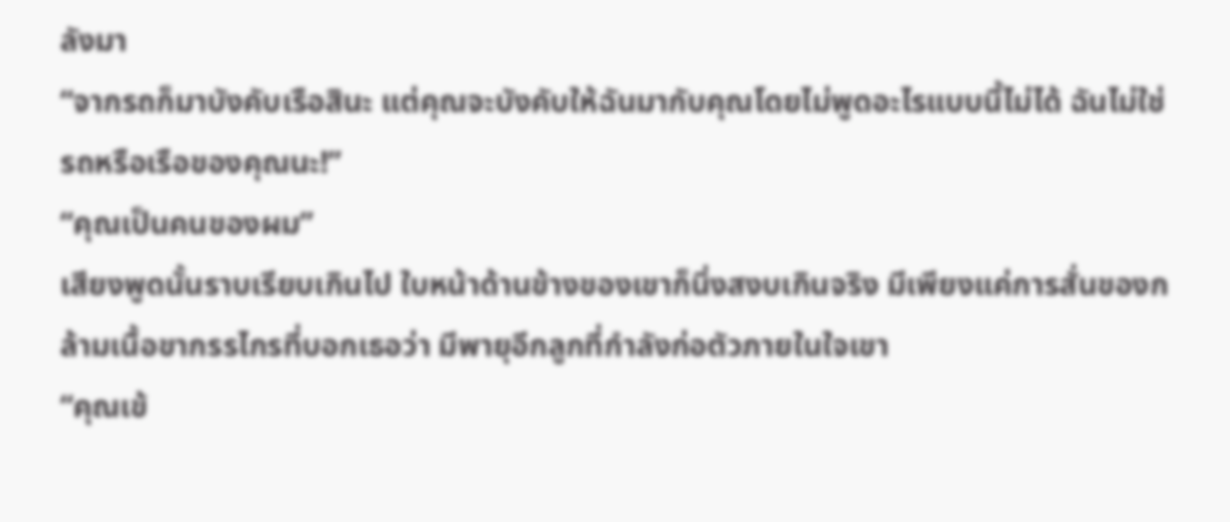ลังมา
“จากรถก็มาบังคับเรือสินะ แต่คุณจะบังคับให้ฉันมากับคุณโดยไม่พูดอะไรแบบนี้ไม่ได้ ฉันไม่ใช่รถหรือเรือของคุณนะ!”
“คุณเป็นคนของผม”
เสียงพูดนั้นราบเรียบเกินไป ใบหน้าด้านข้างของเขาก็นิ่งสงบเกินจริง มีเพียงแค่การสั่นของกล้ามเนื้อขากรรไกรที่บอกเธอว่า มีพายุอีกลูกที่กำลังก่อตัวภายในใจเขา
“คุณเข้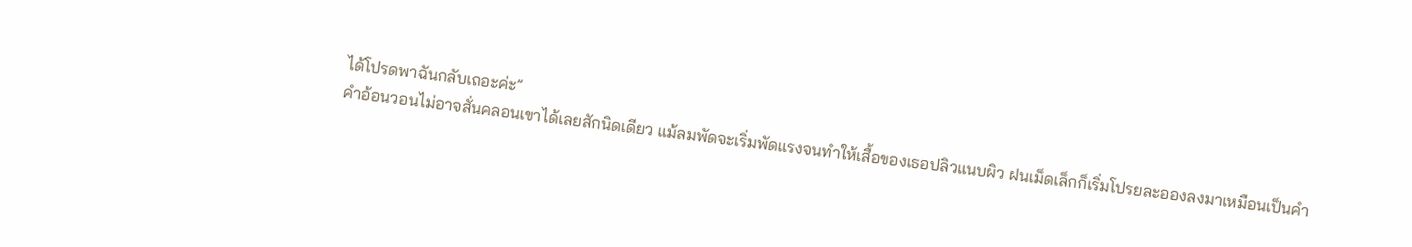ได้โปรดพาฉันกลับเถอะค่ะ”
คำอ้อนวอนไม่อาจสั่นคลอนเขาได้เลยสักนิดเดียว แม้ลมพัดจะเริ่มพัดแรงจนทำให้เสื้อของเธอปลิวแนบผิว ฝนเม็ดเล็กก็เริ่มโปรยละอองลงมาเหมือนเป็นคำ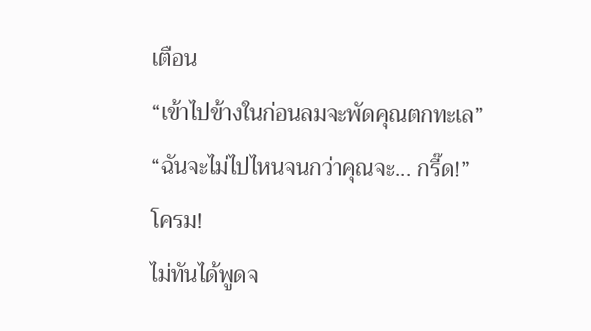เตือน
“เข้าไปข้างในก่อนลมจะพัดคุณตกทะเล”
“ฉันจะไม่ไปไหนจนกว่าคุณจะ... กรี๊ด!”
โครม!
ไม่ทันได้พูดจ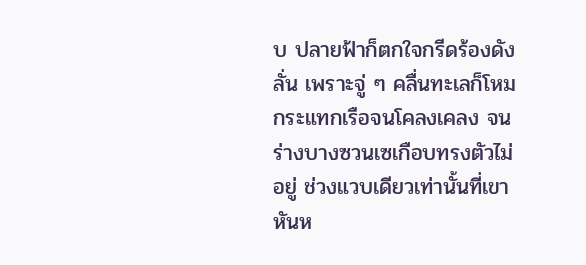บ ปลายฟ้าก็ตกใจกรีดร้องดังลั่น เพราะจู่ ๆ คลื่นทะเลก็โหมกระแทกเรือจนโคลงเคลง จนร่างบางซวนเซเกือบทรงตัวไม่อยู่ ช่วงแวบเดียวเท่านั้นที่เขาหันห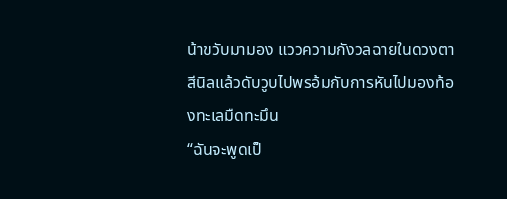น้าขวับมามอง แววความกังวลฉายในดวงตาสีนิลแล้วดับวูบไปพรอ้มกับการหันไปมองท้องทะเลมืดทะมึน
“ฉันจะพูดเป็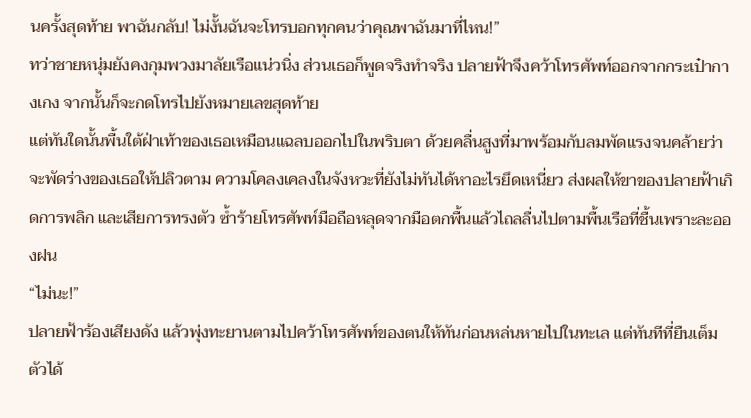นครั้งสุดท้าย พาฉันกลับ! ไม่งั้นฉันจะโทรบอกทุกคนว่าคุณพาฉันมาที่ไหน!”
ทว่าชายหนุ่มยังคงกุมพวงมาลัยเรือแน่วนิ่ง ส่วนเธอก็พูดจริงทำจริง ปลายฟ้าจึงคว้าโทรศัพท์ออกจากกระเป๋ากางเกง จากนั้นก็จะกดโทรไปยังหมายเลขสุดท้าย
แต่ทันใดนั้นพื้นใต้ฝ่าเท้าของเธอเหมือนแฉลบออกไปในพริบตา ด้วยคลื่นสูงที่มาพร้อมกับลมพัดแรงจนคล้ายว่าจะพัดร่างของเธอให้ปลิวตาม ความโคลงเคลงในจังหวะที่ยังไม่ทันได้หาอะไรยึดเหนี่ยว ส่งผลให้ขาของปลายฟ้าเกิดการพลิก และเสียการทรงตัว ซ้ำร้ายโทรศัพท์มือถือหลุดจากมือตกพื้นแล้วไถลลื่นไปตามพื้นเรือที่ชื้นเพราะละอองฝน
“ไม่นะ!”
ปลายฟ้าร้องเสียงดัง แล้วพุ่งทะยานตามไปคว้าโทรศัพท์ของตนให้ทันก่อนหล่นหายไปในทะเล แต่ทันทีที่ยืนเต็มตัวได้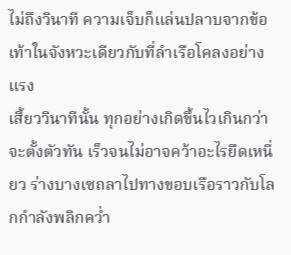ไม่ถึงวินาที ความเจ็บก็แล่นปลาบจากข้อเท้าในจังหวะเดียวกับที่ลำเรือโคลงอย่างแรง
เสี้ยววินาทีนั้น ทุกอย่างเกิดขึ้นไวเกินกว่าจะตั้งตัวทัน เร็วจนไม่อาจคว้าอะไรยึดเหนี่ยว ร่างบางเซถลาไปทางขอบเรือราวกับโลกกำลังพลิกคว่ำ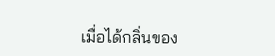เมื่อได้กลิ่นของ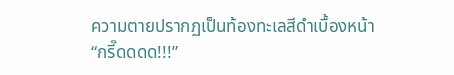ความตายปรากฏเป็นท้องทะเลสีดำเบื้องหน้า
“กรี๊ดดดด!!!”